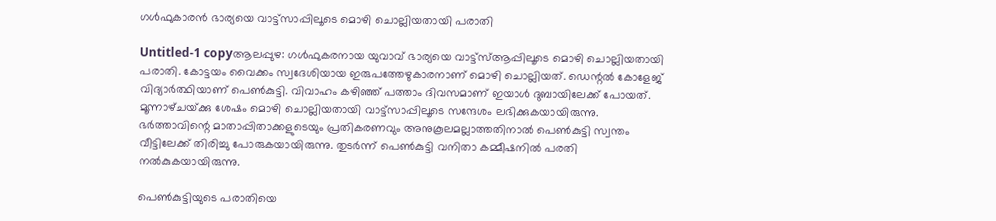ഗള്‍ഫുകാരന്‍ ഭാര്യയെ വാട്ട്‌സാപ്പിലൂടെ മൊഴി ചൊല്ലിയതായി പരാതി

Untitled-1 copyആലപ്പുഴ: ഗള്‍ഫുകരനായ യുവാവ്‌ ഭാര്യയെ വാട്ട്‌സ്‌ആപ്പിലൂടെ മൊഴി ചൊല്ലിയതായി പരാതി. കോട്ടയം വൈക്കം സ്വദേശിയായ ഇരുപത്തേഴുകാരനാണ്‌ മൊഴി ചൊല്ലിയത്‌. ഡെന്റല്‍ കോളേജ്‌ വിദ്യാര്‍ത്ഥിയാണ്‌ പെണ്‍കുട്ടി. വിവാഹം കഴിഞ്ഞ്‌ പത്താം ദിവസമാണ്‌ ഇയാള്‍ ദുബായിലേക്ക്‌ പോയത്‌. മൂന്നാഴ്‌ചയ്‌ക്കു ശേഷം മൊഴി ചൊല്ലിയതായി വാട്ട്‌സാപ്പിലൂടെ സന്ദേശം ലഭിക്കുകയായിരുന്നു. ഭര്‍ത്താവിന്റെ മാതാപ്പിതാക്കളുടെയും പ്രതികരണവും അനുകൂലമല്ലാത്തതിനാല്‍ പെണ്‍കുട്ടി സ്വന്തം വീട്ടിലേക്ക്‌ തിരിച്ചു പോരുകയായിരുന്നു. തുടര്‍ന്ന്‌ പെണ്‍കുട്ടി വനിതാ കമ്മീഷനില്‍ പരതി നല്‍കുകയായിരുന്നു.

പെണ്‍കുട്ടിയുടെ പരാതിയെ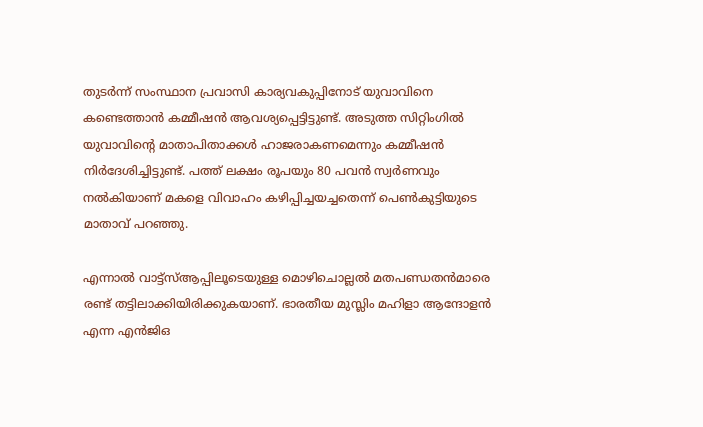തുടര്‍ന്ന്‌ സംസ്ഥാന പ്രവാസി കാര്യവകുപ്പിനോട്‌ യുവാവിനെ കണ്ടെത്താന്‍ കമ്മീഷന്‍ ആവശ്യപ്പെട്ടിട്ടുണ്ട്‌. അടുത്ത സിറ്റിംഗില്‍ യുവാവിന്റെ മാതാപിതാക്കള്‍ ഹാജരാകണമെന്നും കമ്മീഷന്‍ നിര്‍ദേശിച്ചിട്ടുണ്ട്‌. പത്ത്‌ ലക്ഷം രൂപയും 80 പവന്‍ സ്വര്‍ണവും നല്‍കിയാണ്‌ മകളെ വിവാഹം കഴിപ്പിച്ചയച്ചതെന്ന്‌ പെണ്‍കുട്ടിയുടെ മാതാവ്‌ പറഞ്ഞു.

എന്നാല്‍ വാട്ട്‌സ്‌ആപ്പിലൂടെയുള്ള മൊഴിചൊല്ലല്‍ മതപണ്ഡതന്‍മാരെ രണ്ട്‌ തട്ടിലാക്കിയിരിക്കുകയാണ്‌. ഭാരതീയ മുസ്ലിം മഹിളാ ആന്ദോളന്‍ എന്ന എന്‍ജിഒ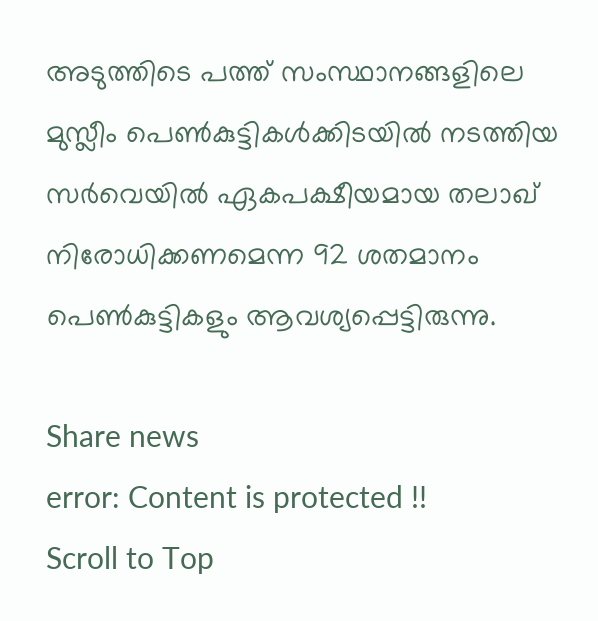അടുത്തിടെ പത്ത്‌ സംസ്ഥാനങ്ങളിലെ മുസ്ലീം പെണ്‍കുട്ടികള്‍ക്കിടയില്‍ നടത്തിയ സര്‍വെയില്‍ ഏകപക്ഷീയമായ തലാഖ്‌ നിരോധിക്കണമെന്ന 92 ശതമാനം പെണ്‍കുട്ടികളും ആവശ്യപ്പെട്ടിരുന്നു.

Share news
error: Content is protected !!
Scroll to Top